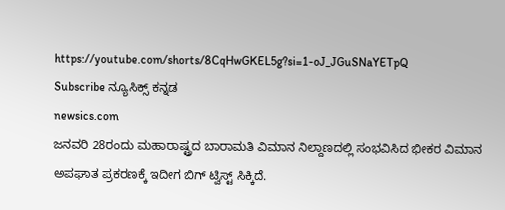https://youtube.com/shorts/8CqHwGKEL5g?si=1-oJ_JGuSNaYETpQ
Subscribe ನ್ಯೂಸಿಕ್ಸ್ ಕನ್ನಡ
newsics.com
ಜನವರಿ 28ರಂದು ಮಹಾರಾಷ್ಟ್ರದ ಬಾರಾಮತಿ ವಿಮಾನ ನಿಲ್ದಾಣದಲ್ಲಿ ಸಂಭವಿಸಿದ ಭೀಕರ ವಿಮಾನ ಅಪಘಾತ ಪ್ರಕರಣಕ್ಕೆ ಇದೀಗ ಬಿಗ್ ಟ್ವಿಸ್ಟ್ ಸಿಕ್ಕಿದೆ.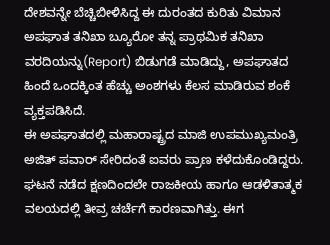ದೇಶವನ್ನೇ ಬೆಚ್ಚಿಬೀಳಿಸಿದ್ದ ಈ ದುರಂತದ ಕುರಿತು ವಿಮಾನ ಅಪಘಾತ ತನಿಖಾ ಬ್ಯೂರೋ ತನ್ನ ಪ್ರಾಥಮಿಕ ತನಿಖಾ ವರದಿಯನ್ನು(Report) ಬಿಡುಗಡೆ ಮಾಡಿದ್ದು, ಅಪಘಾತದ ಹಿಂದೆ ಒಂದಕ್ಕಿಂತ ಹೆಚ್ಚು ಅಂಶಗಳು ಕೆಲಸ ಮಾಡಿರುವ ಶಂಕೆ ವ್ಯಕ್ತಪಡಿಸಿದೆ.
ಈ ಅಪಘಾತದಲ್ಲಿ ಮಹಾರಾಷ್ಟ್ರದ ಮಾಜಿ ಉಪಮುಖ್ಯಮಂತ್ರಿ ಅಜಿತ್ ಪವಾರ್ ಸೇರಿದಂತೆ ಐವರು ಪ್ರಾಣ ಕಳೆದುಕೊಂಡಿದ್ದರು. ಘಟನೆ ನಡೆದ ಕ್ಷಣದಿಂದಲೇ ರಾಜಕೀಯ ಹಾಗೂ ಆಡಳಿತಾತ್ಮಕ ವಲಯದಲ್ಲಿ ತೀವ್ರ ಚರ್ಚೆಗೆ ಕಾರಣವಾಗಿತ್ತು. ಈಗ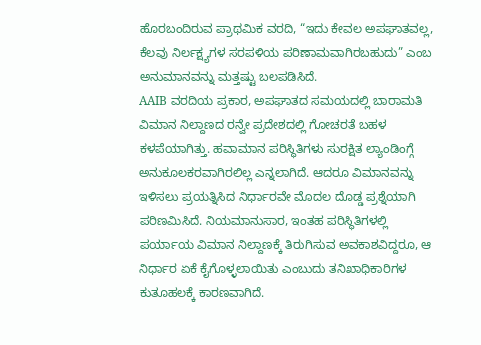ಹೊರಬಂದಿರುವ ಪ್ರಾಥಮಿಕ ವರದಿ, “ಇದು ಕೇವಲ ಅಪಘಾತವಲ್ಲ, ಕೆಲವು ನಿರ್ಲಕ್ಷ್ಯಗಳ ಸರಪಳಿಯ ಪರಿಣಾಮವಾಗಿರಬಹುದು” ಎಂಬ ಅನುಮಾನವನ್ನು ಮತ್ತಷ್ಟು ಬಲಪಡಿಸಿದೆ.
AAIB ವರದಿಯ ಪ್ರಕಾರ, ಅಪಘಾತದ ಸಮಯದಲ್ಲಿ ಬಾರಾಮತಿ ವಿಮಾನ ನಿಲ್ದಾಣದ ರನ್ವೇ ಪ್ರದೇಶದಲ್ಲಿ ಗೋಚರತೆ ಬಹಳ ಕಳಪೆಯಾಗಿತ್ತು. ಹವಾಮಾನ ಪರಿಸ್ಥಿತಿಗಳು ಸುರಕ್ಷಿತ ಲ್ಯಾಂಡಿಂಗ್ಗೆ ಅನುಕೂಲಕರವಾಗಿರಲಿಲ್ಲ ಎನ್ನಲಾಗಿದೆ. ಆದರೂ ವಿಮಾನವನ್ನು ಇಳಿಸಲು ಪ್ರಯತ್ನಿಸಿದ ನಿರ್ಧಾರವೇ ಮೊದಲ ದೊಡ್ಡ ಪ್ರಶ್ನೆಯಾಗಿ ಪರಿಣಮಿಸಿದೆ. ನಿಯಮಾನುಸಾರ, ಇಂತಹ ಪರಿಸ್ಥಿತಿಗಳಲ್ಲಿ ಪರ್ಯಾಯ ವಿಮಾನ ನಿಲ್ದಾಣಕ್ಕೆ ತಿರುಗಿಸುವ ಅವಕಾಶವಿದ್ದರೂ, ಆ ನಿರ್ಧಾರ ಏಕೆ ಕೈಗೊಳ್ಳಲಾಯಿತು ಎಂಬುದು ತನಿಖಾಧಿಕಾರಿಗಳ ಕುತೂಹಲಕ್ಕೆ ಕಾರಣವಾಗಿದೆ.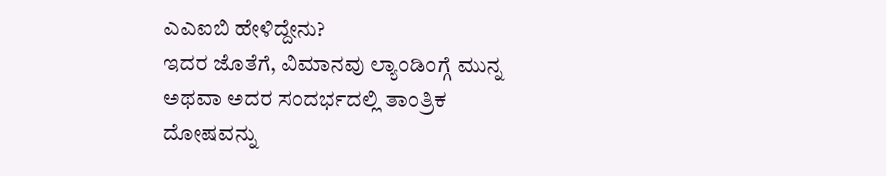ಎಎಐಬಿ ಹೇಳಿದ್ದೇನು?
ಇದರ ಜೊತೆಗೆ, ವಿಮಾನವು ಲ್ಯಾಂಡಿಂಗ್ಗೆ ಮುನ್ನ ಅಥವಾ ಅದರ ಸಂದರ್ಭದಲ್ಲಿ ತಾಂತ್ರಿಕ ದೋಷವನ್ನು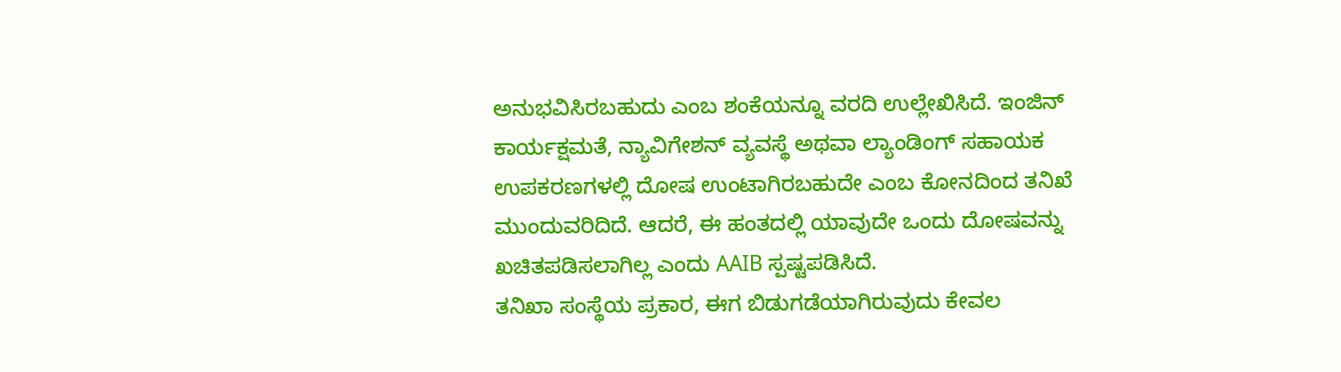ಅನುಭವಿಸಿರಬಹುದು ಎಂಬ ಶಂಕೆಯನ್ನೂ ವರದಿ ಉಲ್ಲೇಖಿಸಿದೆ. ಇಂಜಿನ್ ಕಾರ್ಯಕ್ಷಮತೆ, ನ್ಯಾವಿಗೇಶನ್ ವ್ಯವಸ್ಥೆ ಅಥವಾ ಲ್ಯಾಂಡಿಂಗ್ ಸಹಾಯಕ ಉಪಕರಣಗಳಲ್ಲಿ ದೋಷ ಉಂಟಾಗಿರಬಹುದೇ ಎಂಬ ಕೋನದಿಂದ ತನಿಖೆ ಮುಂದುವರಿದಿದೆ. ಆದರೆ, ಈ ಹಂತದಲ್ಲಿ ಯಾವುದೇ ಒಂದು ದೋಷವನ್ನು ಖಚಿತಪಡಿಸಲಾಗಿಲ್ಲ ಎಂದು AAIB ಸ್ಪಷ್ಟಪಡಿಸಿದೆ.
ತನಿಖಾ ಸಂಸ್ಥೆಯ ಪ್ರಕಾರ, ಈಗ ಬಿಡುಗಡೆಯಾಗಿರುವುದು ಕೇವಲ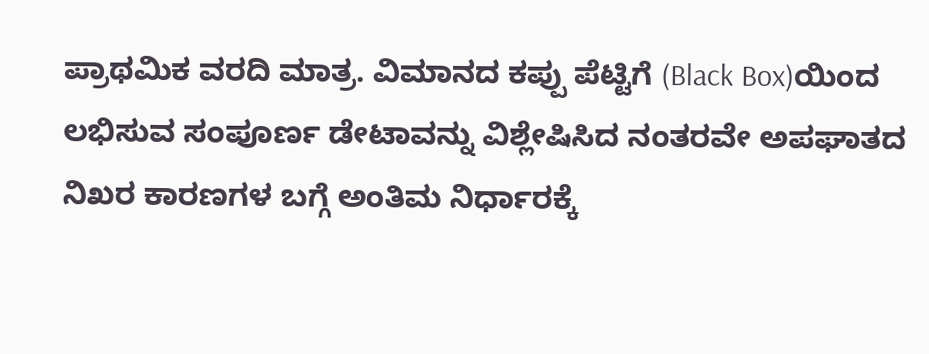ಪ್ರಾಥಮಿಕ ವರದಿ ಮಾತ್ರ. ವಿಮಾನದ ಕಪ್ಪು ಪೆಟ್ಟಿಗೆ (Black Box)ಯಿಂದ ಲಭಿಸುವ ಸಂಪೂರ್ಣ ಡೇಟಾವನ್ನು ವಿಶ್ಲೇಷಿಸಿದ ನಂತರವೇ ಅಪಘಾತದ ನಿಖರ ಕಾರಣಗಳ ಬಗ್ಗೆ ಅಂತಿಮ ನಿರ್ಧಾರಕ್ಕೆ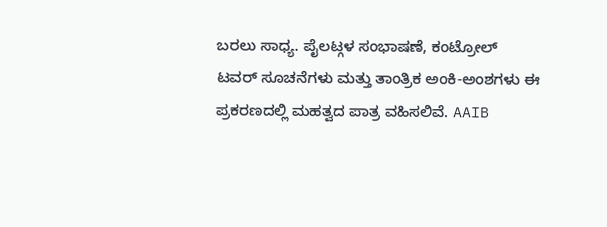ಬರಲು ಸಾಧ್ಯ. ಪೈಲಟ್ಗಳ ಸಂಭಾಷಣೆ, ಕಂಟ್ರೋಲ್ ಟವರ್ ಸೂಚನೆಗಳು ಮತ್ತು ತಾಂತ್ರಿಕ ಅಂಕಿ-ಅಂಶಗಳು ಈ ಪ್ರಕರಣದಲ್ಲಿ ಮಹತ್ವದ ಪಾತ್ರ ವಹಿಸಲಿವೆ. AAIB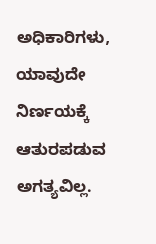ಅಧಿಕಾರಿಗಳು, ಯಾವುದೇ ನಿರ್ಣಯಕ್ಕೆ ಆತುರಪಡುವ ಅಗತ್ಯವಿಲ್ಲ.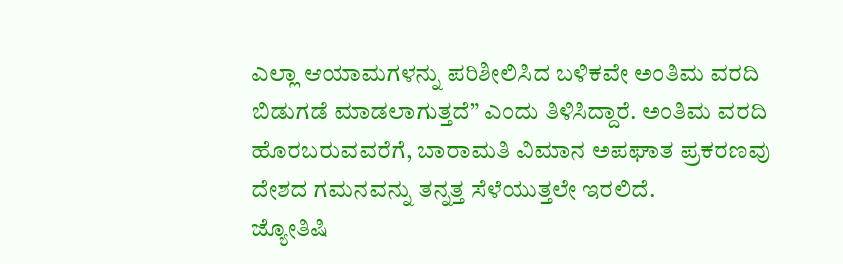ಎಲ್ಲಾ ಆಯಾಮಗಳನ್ನು ಪರಿಶೀಲಿಸಿದ ಬಳಿಕವೇ ಅಂತಿಮ ವರದಿ ಬಿಡುಗಡೆ ಮಾಡಲಾಗುತ್ತದೆ” ಎಂದು ತಿಳಿಸಿದ್ದಾರೆ. ಅಂತಿಮ ವರದಿ ಹೊರಬರುವವರೆಗೆ, ಬಾರಾಮತಿ ವಿಮಾನ ಅಪಘಾತ ಪ್ರಕರಣವು ದೇಶದ ಗಮನವನ್ನು ತನ್ನತ್ತ ಸೆಳೆಯುತ್ತಲೇ ಇರಲಿದೆ.
ಜ್ಯೋತಿಷಿ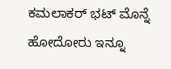ಕಮಲಾಕರ್ ಭಟ್ ಮೊನ್ನೆ ಹೋದೋರು ಇನ್ನೂ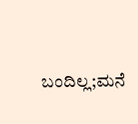ಬಂದಿಲ್ಲ;ಮನೆ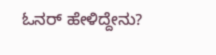ಓನರ್ ಹೇಳಿದ್ದೇನು?